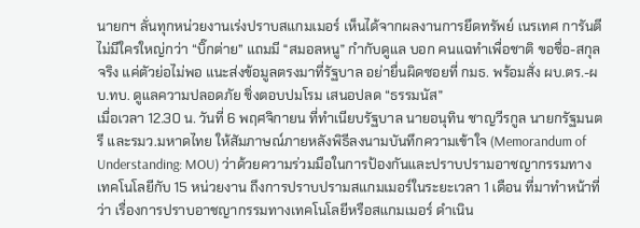นายกฯ ลั่นทุกหน่วยงานเร่งปราบสแกมเมอร์ เห็นได้จากผลงานการยึดทรัพย์ เนรเทศ การันตีไม่มีใครใหญ่กว่า “บิ๊กต่าย” แถมมี “สมอลหนู” กำกับดูแล บอก คนแฉทำเพื่อชาติ ขอชื่อ-สกุล จริง แค่ตัวย่อไม่พอ แนะส่งข้อมูลตรงมาที่รัฐบาล อย่ายื่นผิดซอยที่ กมธ. พร้อมสั่ง ผบ.ตร.-ผบ.ทบ. ดูแลความปลอดภัย ชิ่งตอบปมโรม เสนอปลด “ธรรมนัส”
เมื่อเวลา 12.30 น. วันที่ 6 พฤศจิกายน ที่ทำเนียบรัฐบาล นายอนุทิน ชาญวีรกูล นายกรัฐมนตรี และรมว.มหาดไทย ให้สัมภาษณ์ภายหลังพิธีลงนามบันทึกความเข้าใจ (Memorandum of Understanding: MOU) ว่าด้วยความร่วมมือในการป้องกันและปราบปรามอาชญากรรมทางเทคโนโลยีกับ 15 หน่วยงาน ถึงการปราบปรามสแกมเมอร์ในระยะเวลา 1 เดือน ที่มาทำหน้าที่ว่า เรื่องการปราบอาชญากรรมทางเทคโนโลยีหรือสแกมเมอร์ ดำเนิน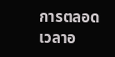การตลอดเวลาอ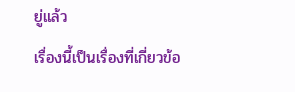ยู่แล้ว
เรื่องนี้เป็นเรื่องที่เกี่ยวข้อ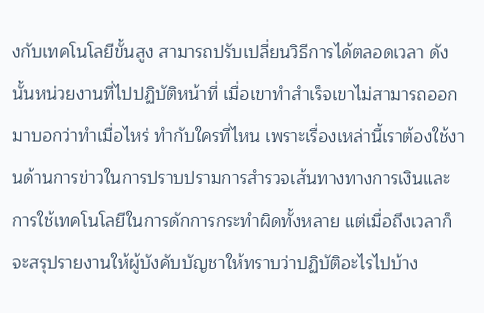งกับเทคโนโลยีขั้นสูง สามารถปรับเปลี่ยนวิธีการได้ตลอดเวลา ดังนั้นหน่วยงานที่ไปปฏิบัติหน้าที่ เมื่อเขาทำสำเร็จเขาไม่สามารถออกมาบอกว่าทำเมื่อไหร่ ทำกับใครที่ไหน เพราะเรื่องเหล่านี้เราต้องใช้งานด้านการข่าวในการปราบปรามการสำรวจเส้นทางทางการเงินและการใช้เทคโนโลยีในการดักการกระทำผิดทั้งหลาย แต่เมื่อถึงเวลาก็จะสรุปรายงานให้ผู้บังคับบัญชาให้ทราบว่าปฏิบัติอะไรไปบ้าง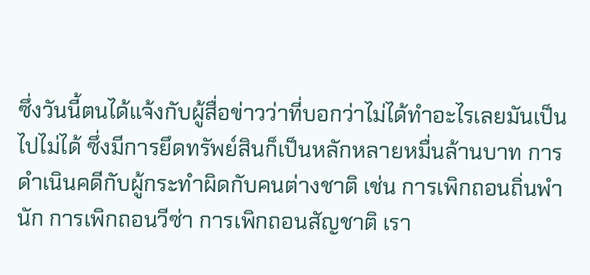ซึ่งวันนี้ตนได้แจ้งกับผู้สื่อข่าวว่าที่บอกว่าไม่ได้ทำอะไรเลยมันเป็นไปไม่ได้ ซึ่งมีการยึดทรัพย์สินก็เป็นหลักหลายหมื่นล้านบาท การดำเนินคดีกับผู้กระทำผิดกับคนต่างชาติ เช่น การเพิกถอนถิ่นพำนัก การเพิกถอนวีซ่า การเพิกถอนสัญชาติ เรา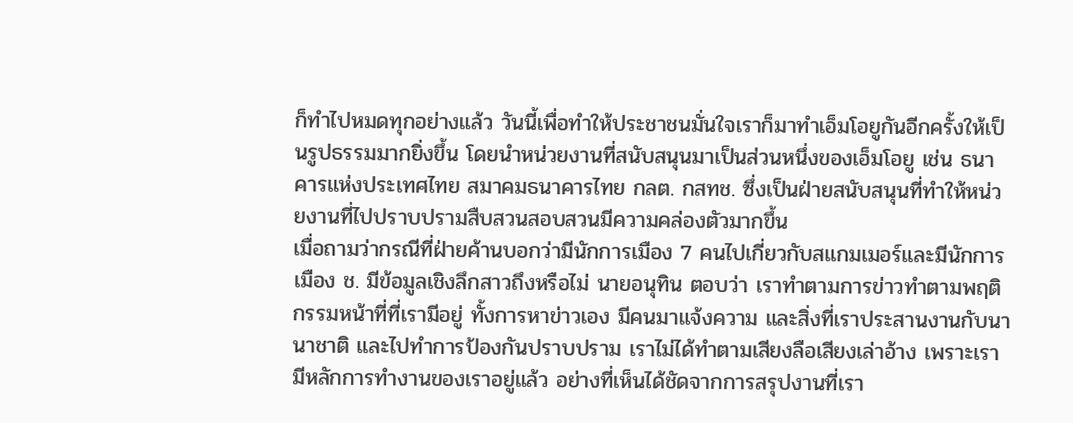ก็ทำไปหมดทุกอย่างแล้ว วันนี้เพื่อทำให้ประชาชนมั่นใจเราก็มาทำเอ็มโอยูกันอีกครั้งให้เป็นรูปธรรมมากยิ่งขึ้น โดยนำหน่วยงานที่สนับสนุนมาเป็นส่วนหนึ่งของเอ็มโอยู เช่น ธนาคารแห่งประเทศไทย สมาคมธนาคารไทย กลต. กสทช. ซึ่งเป็นฝ่ายสนับสนุนที่ทำให้หน่วยงานที่ไปปราบปรามสืบสวนสอบสวนมีความคล่องตัวมากขึ้น
เมื่อถามว่ากรณีที่ฝ่ายค้านบอกว่ามีนักการเมือง 7 คนไปเกี่ยวกับสแกมเมอร์และมีนักการเมือง ช. มีข้อมูลเชิงลึกสาวถึงหรือไม่ นายอนุทิน ตอบว่า เราทำตามการข่าวทำตามพฤติกรรมหน้าที่ที่เรามีอยู่ ทั้งการหาข่าวเอง มีคนมาแจ้งความ และสิ่งที่เราประสานงานกับนานาชาติ และไปทำการป้องกันปราบปราม เราไม่ได้ทำตามเสียงลือเสียงเล่าอ้าง เพราะเรามีหลักการทำงานของเราอยู่แล้ว อย่างที่เห็นได้ชัดจากการสรุปงานที่เรา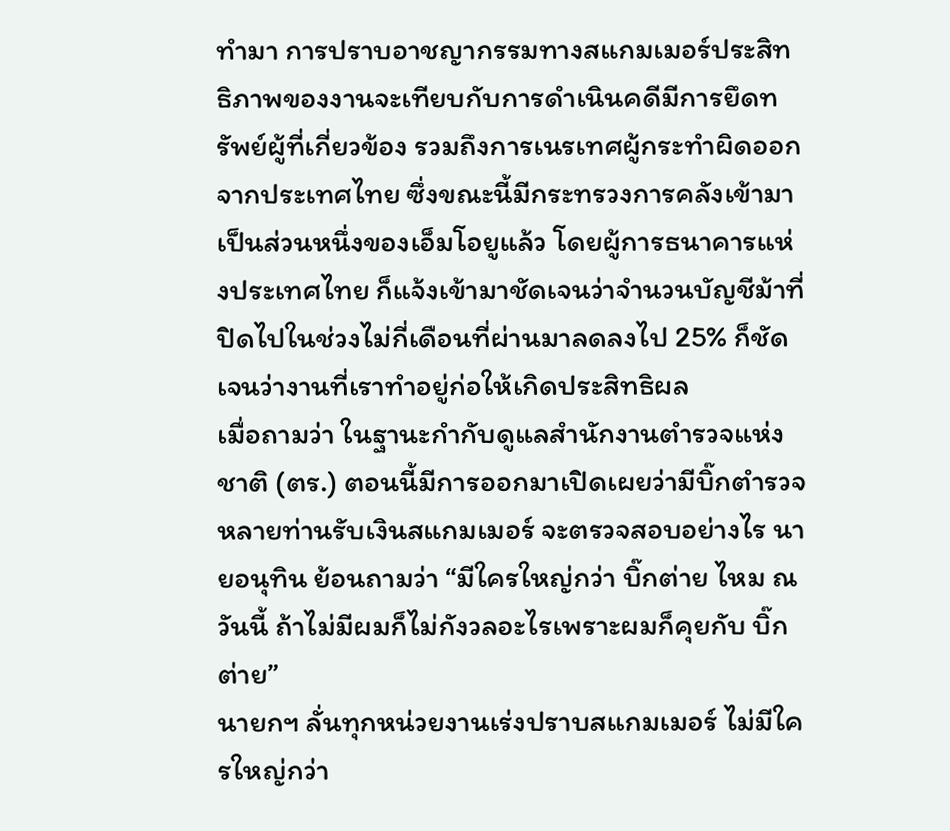ทำมา การปราบอาชญากรรมทางสแกมเมอร์ประสิทธิภาพของงานจะเทียบกับการดำเนินคดีมีการยึดทรัพย์ผู้ที่เกี่ยวข้อง รวมถึงการเนรเทศผู้กระทำผิดออกจากประเทศไทย ซึ่งขณะนี้มีกระทรวงการคลังเข้ามาเป็นส่วนหนึ่งของเอ็มโอยูแล้ว โดยผู้การธนาคารแห่งประเทศไทย ก็แจ้งเข้ามาชัดเจนว่าจำนวนบัญชีม้าที่ปิดไปในช่วงไม่กี่เดือนที่ผ่านมาลดลงไป 25% ก็ชัดเจนว่างานที่เราทำอยู่ก่อให้เกิดประสิทธิผล
เมื่อถามว่า ในฐานะกำกับดูแลสำนักงานตำรวจแห่งชาติ (ตร.) ตอนนี้มีการออกมาเปิดเผยว่ามีบิ๊กตำรวจหลายท่านรับเงินสแกมเมอร์ จะตรวจสอบอย่างไร นายอนุทิน ย้อนถามว่า “มีใครใหญ่กว่า บิ๊กต่าย ไหม ณ วันนี้ ถ้าไม่มีผมก็ไม่กังวลอะไรเพราะผมก็คุยกับ บิ๊กต่าย”
นายกฯ ลั่นทุกหน่วยงานเร่งปราบสแกมเมอร์ ไม่มีใครใหญ่กว่า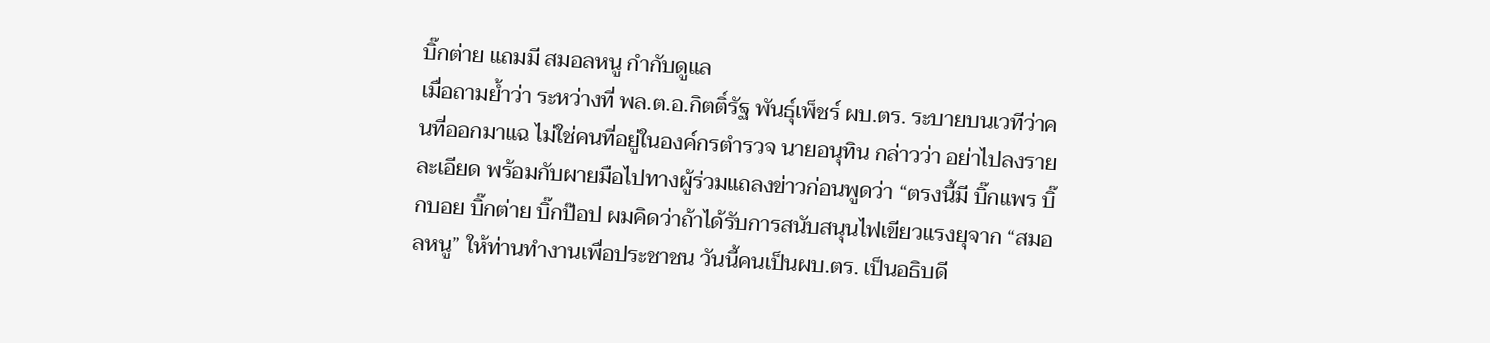บิ๊กต่าย แถมมี สมอลหนู กำกับดูแล
เมื่อถามย้ำว่า ระหว่างที่ พล.ต.อ.กิตติ์รัฐ พันธุ์เพ็ชร์ ผบ.ตร. ระบายบนเวทีว่าคนที่ออกมาแฉ ไม่ใช่คนที่อยู่ในองค์กรตำรวจ นายอนุทิน กล่าวว่า อย่าไปลงรายละเอียด พร้อมกับผายมือไปทางผู้ร่วมแถลงข่าวก่อนพูดว่า “ตรงนี้มี บิ๊กแพร บิ๊กบอย บิ๊กต่าย บิ๊กป๊อป ผมคิดว่าถ้าได้รับการสนับสนุนไฟเขียวแรงยุจาก “สมอลหนู” ให้ท่านทำงานเพื่อประชาชน วันนี้คนเป็นผบ.ตร. เป็นอธิบดี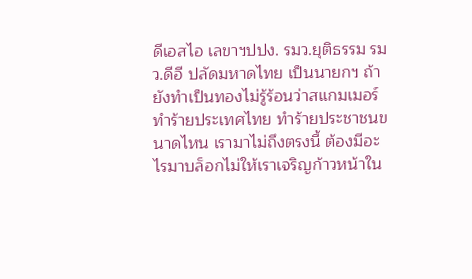ดีเอสไอ เลขาฯปปง. รมว.ยุติธรรม รมว.ดีอี ปลัดมหาดไทย เป็นนายกฯ ถ้ายังทำเป็นทองไม่รู้ร้อนว่าสแกมเมอร์ทำร้ายประเทศไทย ทำร้ายประชาชนขนาดไหน เรามาไม่ถึงตรงนี้ ต้องมีอะไรมาบล็อกไม่ให้เราเจริญก้าวหน้าใน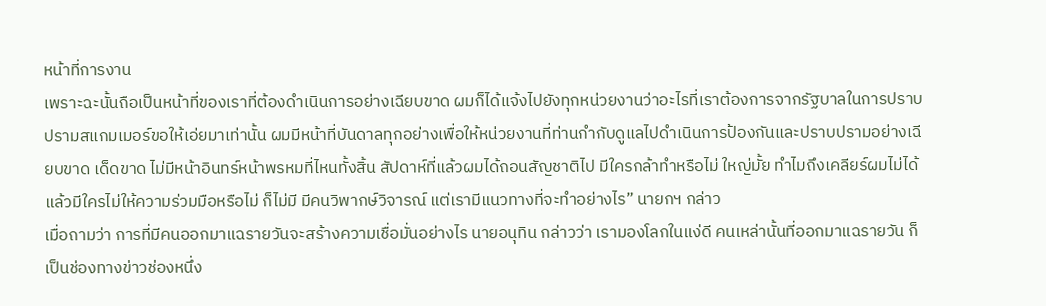หน้าที่การงาน
เพราะฉะนั้นถือเป็นหน้าที่ของเราที่ต้องดำเนินการอย่างเฉียบขาด ผมก็ได้แจ้งไปยังทุกหน่วยงานว่าอะไรที่เราต้องการจากรัฐบาลในการปราบปรามสแกมเมอร์ขอให้เอ่ยมาเท่านั้น ผมมีหน้าที่บันดาลทุกอย่างเพื่อให้หน่วยงานที่ท่านกำกับดูแลไปดำเนินการป้องกันและปราบปรามอย่างเฉียบขาด เด็ดขาด ไม่มีหน้าอินทร์หน้าพรหมที่ไหนทั้งสิ้น สัปดาห์ที่แล้วผมได้ถอนสัญชาติไป มีใครกล้าทำหรือไม่ ใหญ่มั้ย ทำไมถึงเคลียร์ผมไม่ได้ แล้วมีใครไม่ให้ความร่วมมือหรือไม่ ก็ไม่มี มีคนวิพากษ์วิจารณ์ แต่เรามีแนวทางที่จะทำอย่างไร” นายกฯ กล่าว
เมื่อถามว่า การที่มีคนออกมาแฉรายวันจะสร้างความเชื่อมั่นอย่างไร นายอนุทิน กล่าวว่า เรามองโลกในแง่ดี คนเหล่านั้นที่ออกมาแฉรายวัน ก็เป็นช่องทางข่าวช่องหนึ่ง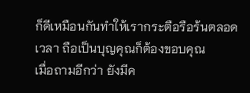ก็ดีเหมือนกันทำให้เรากระตือรือร้นตลอดเวลา ถือเป็นบุญคุณก็ต้องขอบคุณ
เมื่อถามอีกว่า ยังมีค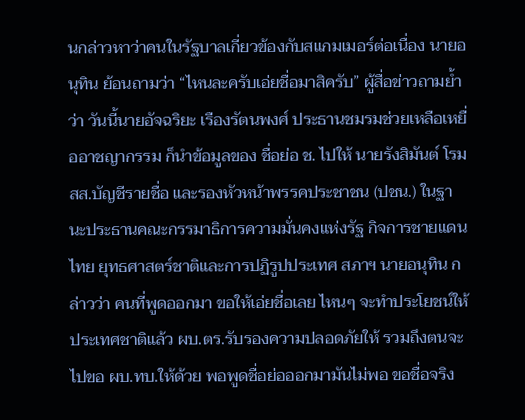นกล่าวหาว่าคนในรัฐบาลเกี่ยวข้องกับสแกมเมอร์ต่อเนื่อง นายอนุทิน ย้อนถามว่า “ไหนละครับเอ่ยชื่อมาสิครับ” ผู้สื่อข่าวถามย้ำว่า วันนี้นายอัจฉริยะ เรืองรัตนพงศ์ ประธานชมรมช่วยเหลือเหยื่ออาชญากรรม ก็นำข้อมูลของ ชื่อย่อ ช. ไปให้ นายรังสิมันต์ โรม สส.บัญชีรายชื่อ และรองหัวหน้าพรรคประชาชน (ปชน.) ในฐานะประธานคณะกรรมาธิการความมั่นคงแห่งรัฐ กิจการชายแดนไทย ยุทธศาสตร์ชาติและการปฏิรูปประเทศ สภาฯ นายอนุทิน กล่าวว่า คนที่พูดออกมา ขอให้เอ่ยชื่อเลย ไหนๆ จะทำประโยชน์ให้ประเทศชาติแล้ว ผบ.ตร.รับรองความปลอดภัยให้ รวมถึงตนจะไปขอ ผบ.ทบ.ให้ด้วย พอพูดชื่อย่อออกมามันไม่พอ ขอชื่อจริง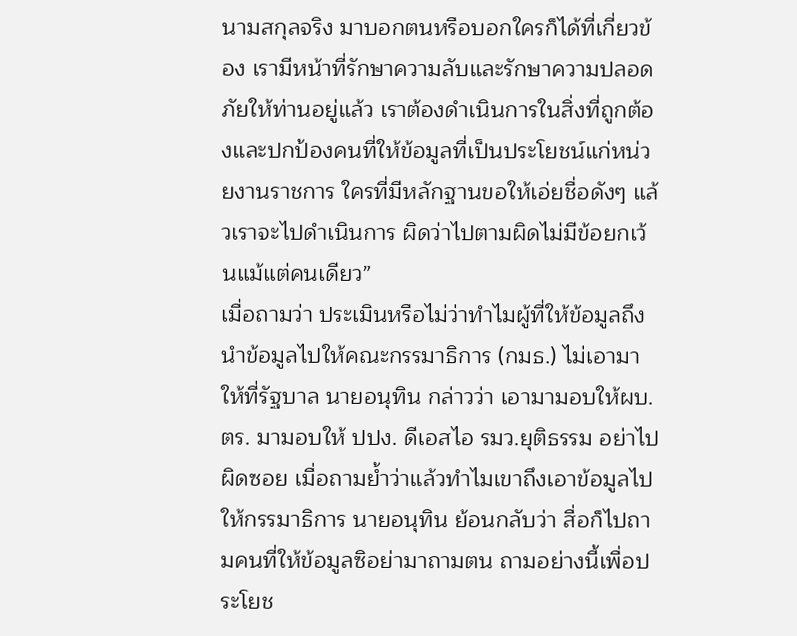นามสกุลจริง มาบอกตนหรือบอกใครก็ได้ที่เกี่ยวข้อง เรามีหน้าที่รักษาความลับและรักษาความปลอดภัยให้ท่านอยู่แล้ว เราต้องดำเนินการในสิ่งที่ถูกต้องและปกป้องคนที่ให้ข้อมูลที่เป็นประโยชน์แก่หน่วยงานราชการ ใครที่มีหลักฐานขอให้เอ่ยชื่อดังๆ แล้วเราจะไปดำเนินการ ผิดว่าไปตามผิดไม่มีข้อยกเว้นแม้แต่คนเดียว”
เมื่อถามว่า ประเมินหรือไม่ว่าทำไมผู้ที่ให้ข้อมูลถึงนำข้อมูลไปให้คณะกรรมาธิการ (กมธ.) ไม่เอามาให้ที่รัฐบาล นายอนุทิน กล่าวว่า เอามามอบให้ผบ.ตร. มามอบให้ ปปง. ดีเอสไอ รมว.ยุติธรรม อย่าไปผิดซอย เมื่อถามย้ำว่าแล้วทำไมเขาถึงเอาข้อมูลไปให้กรรมาธิการ นายอนุทิน ย้อนกลับว่า สื่อก็ไปถามคนที่ให้ข้อมูลซิอย่ามาถามตน ถามอย่างนี้เพื่อประโยช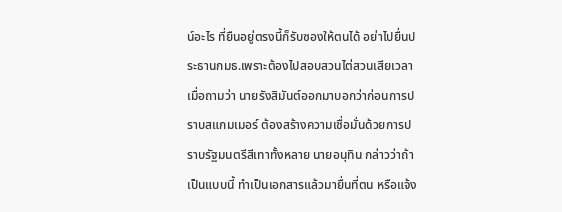น์อะไร ที่ยืนอยู่ตรงนี้ก็รับซองให้ตนได้ อย่าไปยื่นประธานกมธ.เพราะต้องไปสอบสวนไต่สวนเสียเวลา
เมื่อถามว่า นายรังสิมันต์ออกมาบอกว่าก่อนการปราบสแกมเมอร์ ต้องสร้างความเชื่อมั่นด้วยการปราบรัฐมนตรีสีเทาทั้งหลาย นายอนุทิน กล่าวว่าถ้าเป็นแบบนี้ ทำเป็นเอกสารแล้วมายื่นที่ตน หรือแจ้ง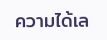ความได้เล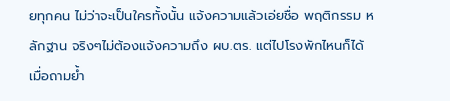ยทุกคน ไม่ว่าจะเป็นใครทั้งนั้น แจ้งความแล้วเอ่ยชื่อ พฤติกรรม หลักฐาน จริงๆไม่ต้องแจ้งความถึง ผบ.ตร. แต่ไปโรงพักไหนก็ได้
เมื่อถามย้ำ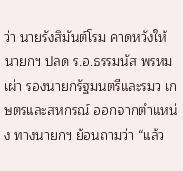ว่า นายรังสิมันต์โรม คาดหวังให้นายกฯ ปลด ร.อ.ธรรมนัส พรหมเผ่า รองนายกรัฐมนตรีและรมว เกษตรและสหกรณ์ ออกจากตําแหน่ง ทางนายกฯ ย้อนถามว่า “แล้ว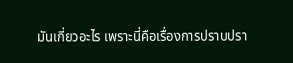มันเกี่ยวอะไร เพราะนี่คือเรื่องการปราบปรา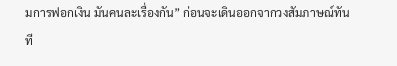มการฟอกเงิน มันคนละเรื่องกัน” ก่อนจะเดินออกจากวงสัมภาษณ์ทันที